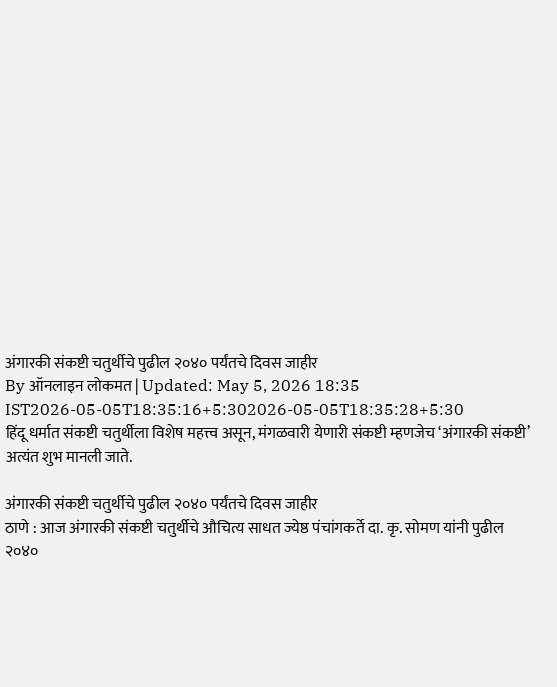अंगारकी संकष्टी चतुर्थीचे पुढील २०४० पर्यंतचे दिवस जाहीर
By ऑनलाइन लोकमत | Updated: May 5, 2026 18:35 IST2026-05-05T18:35:16+5:302026-05-05T18:35:28+5:30
हिंदू धर्मात संकष्टी चतुर्थीला विशेष महत्त्व असून, मंगळवारी येणारी संकष्टी म्हणजेच ‘अंगारकी संकष्टी’ अत्यंत शुभ मानली जाते.

अंगारकी संकष्टी चतुर्थीचे पुढील २०४० पर्यंतचे दिवस जाहीर
ठाणे : आज अंगारकी संकष्टी चतुर्थीचे औचित्य साधत ज्येष्ठ पंचांगकर्ते दा. कृ. सोमण यांनी पुढील २०४०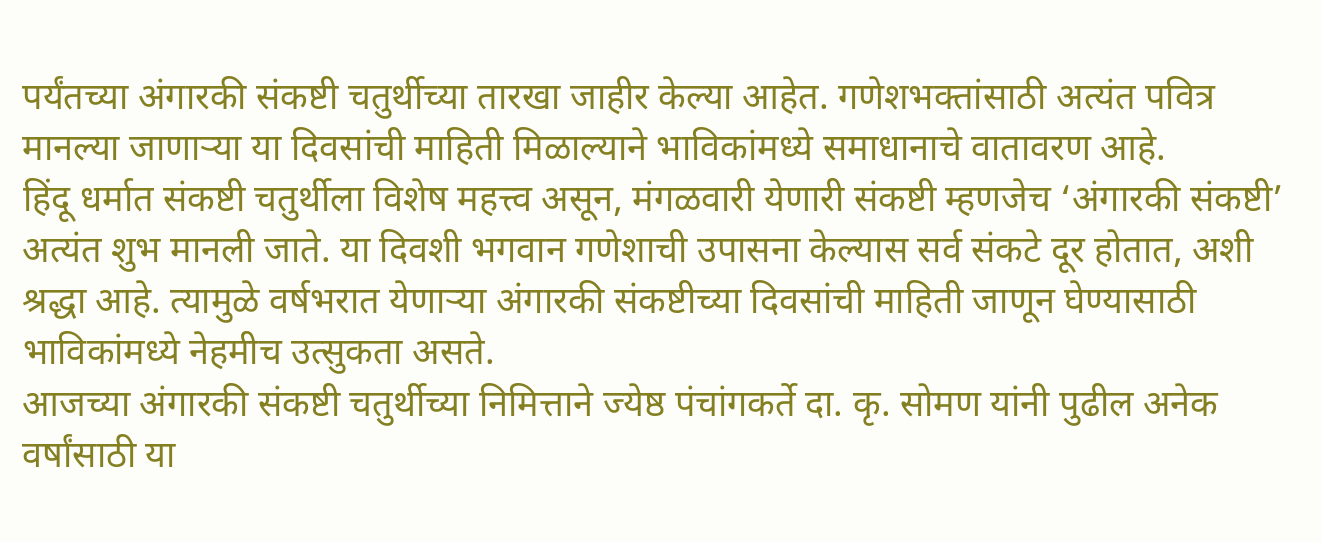पर्यंतच्या अंगारकी संकष्टी चतुर्थीच्या तारखा जाहीर केल्या आहेत. गणेशभक्तांसाठी अत्यंत पवित्र मानल्या जाणाऱ्या या दिवसांची माहिती मिळाल्याने भाविकांमध्ये समाधानाचे वातावरण आहे.
हिंदू धर्मात संकष्टी चतुर्थीला विशेष महत्त्व असून, मंगळवारी येणारी संकष्टी म्हणजेच ‘अंगारकी संकष्टी’ अत्यंत शुभ मानली जाते. या दिवशी भगवान गणेशाची उपासना केल्यास सर्व संकटे दूर होतात, अशी श्रद्धा आहे. त्यामुळे वर्षभरात येणाऱ्या अंगारकी संकष्टीच्या दिवसांची माहिती जाणून घेण्यासाठी भाविकांमध्ये नेहमीच उत्सुकता असते.
आजच्या अंगारकी संकष्टी चतुर्थीच्या निमित्ताने ज्येष्ठ पंचांगकर्ते दा. कृ. सोमण यांनी पुढील अनेक वर्षांसाठी या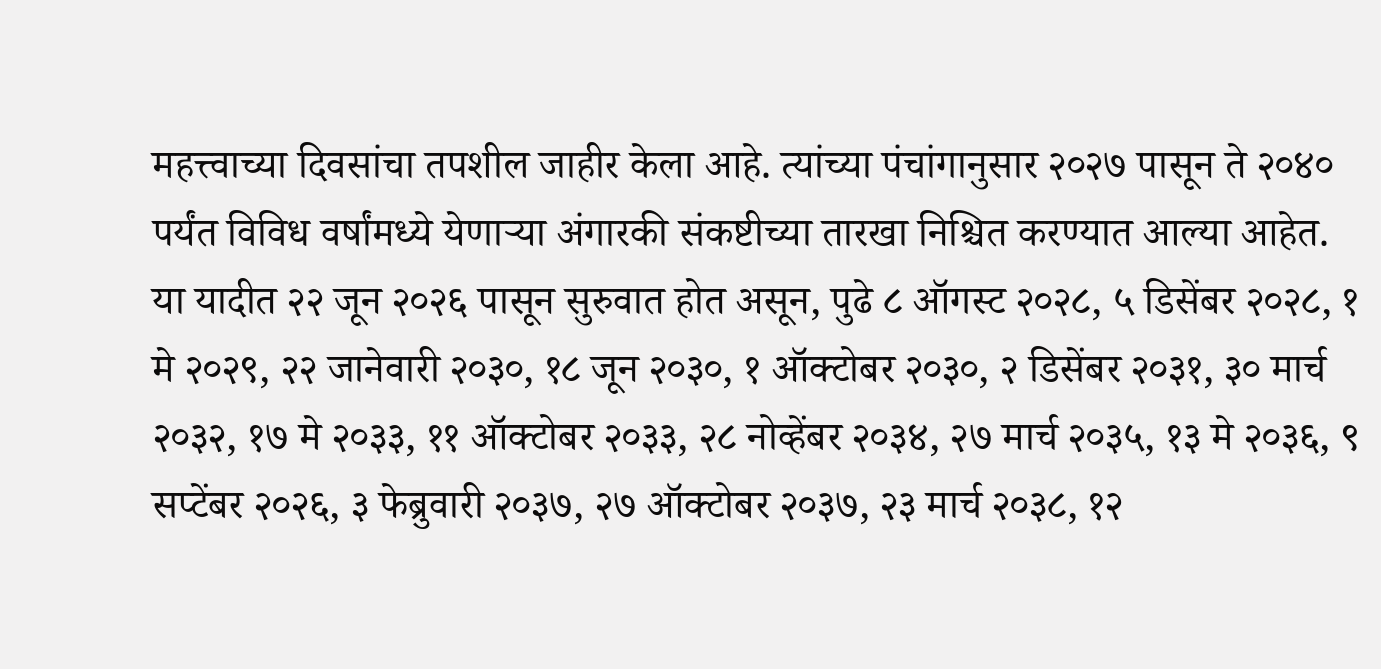महत्त्वाच्या दिवसांचा तपशील जाहीर केला आहे. त्यांच्या पंचांगानुसार २०२७ पासून ते २०४० पर्यंत विविध वर्षांमध्ये येणाऱ्या अंगारकी संकष्टीच्या तारखा निश्चित करण्यात आल्या आहेत.
या यादीत २२ जून २०२६ पासून सुरुवात होत असून, पुढे ८ ऑगस्ट २०२८, ५ डिसेंबर २०२८, १ मे २०२९, २२ जानेवारी २०३०, १८ जून २०३०, १ ऑक्टोबर २०३०, २ डिसेंबर २०३१, ३० मार्च २०३२, १७ मे २०३३, ११ ऑक्टोबर २०३३, २८ नोव्हेंबर २०३४, २७ मार्च २०३५, १३ मे २०३६, ९ सप्टेंबर २०२६, ३ फेब्रुवारी २०३७, २७ ऑक्टोबर २०३७, २३ मार्च २०३८, १२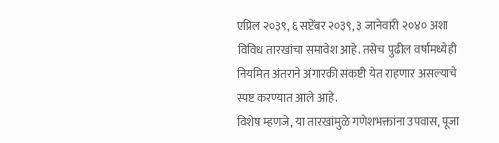एप्रिल २०३९, ६ सप्टेंबर २०३९, ३ जानेवारी २०४० अशा विविध तारखांचा समावेश आहे. तसेच पुढील वर्षांमध्येही नियमित अंतराने अंगारकी संकष्टी येत राहणार असल्याचे स्पष्ट करण्यात आले आहे.
विशेष म्हणजे, या तारखांमुळे गणेशभक्तांना उपवास, पूजा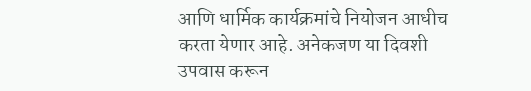आणि धार्मिक कार्यक्रमांचे नियोजन आधीच करता येणार आहे. अनेकजण या दिवशी उपवास करून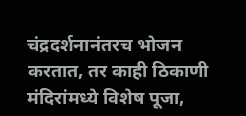चंद्रदर्शनानंतरच भोजन करतात, तर काही ठिकाणी मंदिरांमध्ये विशेष पूजा,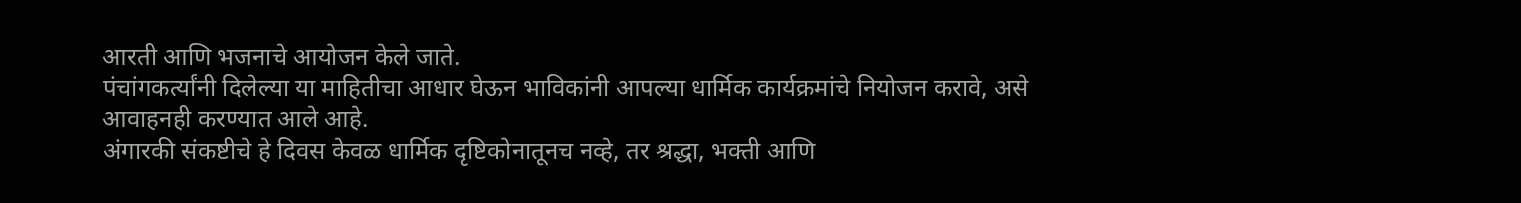आरती आणि भजनाचे आयोजन केले जाते.
पंचांगकर्त्यांनी दिलेल्या या माहितीचा आधार घेऊन भाविकांनी आपल्या धार्मिक कार्यक्रमांचे नियोजन करावे, असे आवाहनही करण्यात आले आहे.
अंगारकी संकष्टीचे हे दिवस केवळ धार्मिक दृष्टिकोनातूनच नव्हे, तर श्रद्धा, भक्ती आणि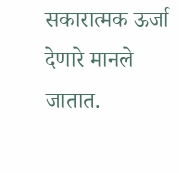सकारात्मक ऊर्जा देणारे मानले जातात.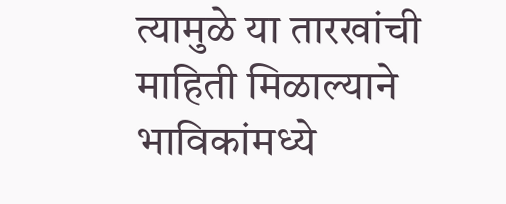त्यामुळे या तारखांची माहिती मिळाल्याने भाविकांमध्ये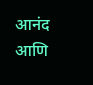आनंद आणि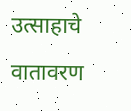उत्साहाचे वातावरण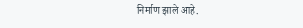निर्माण झाले आहे.